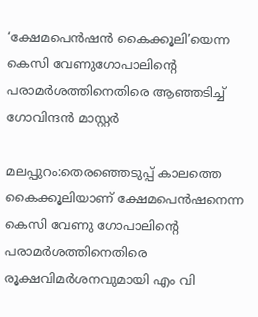‘ക്ഷേമപെൻഷൻ കൈക്കൂലി’യെന്ന കെസി വേണുഗോപാലിന്‍റെ പരാമർശത്തിനെതിരെ ആഞ്ഞടിച്ച് ഗോവിന്ദൻ മാസ്റ്റർ

മലപ്പുറം:തെരഞ്ഞെടുപ്പ് കാലത്തെ കൈക്കൂലിയാണ് ക്ഷേമപെൻഷനെന്ന കെസി വേണു ഗോപാലിന്‍റെ പരാമർശത്തിനെതിരെ രൂക്ഷവിമർശനവുമായി എം വി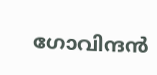ഗോവിന്ദൻ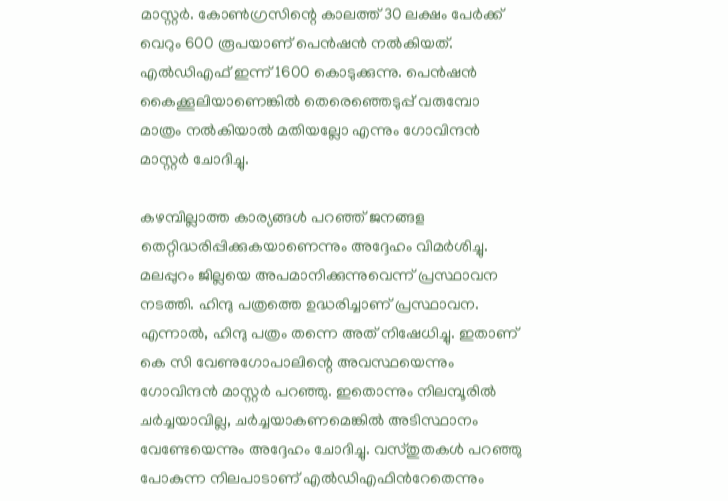മാസ്റ്റർ. കോൺഗ്രസിന്റെ കാലത്ത് 30 ലക്ഷം പേർക്ക് വെറും 600 രൂപയാണ് പെൻഷൻ നൽകിയത്. എൽഡിഎഫ് ഇന്ന് 1600 കൊടുക്കുന്നു. പെൻഷൻ കൈക്കൂലിയാണെങ്കിൽ തെരെഞ്ഞെടുപ്പ് വരുമ്പോ മാത്രം നൽകിയാൽ മതിയല്ലോ എന്നും ഗോവിന്ദൻ മാസ്റ്റർ ചോദിച്ചു.

കഴമ്പില്ലാത്ത കാര്യങ്ങൾ പറഞ്ഞ് ജനങ്ങള തെറ്റിദ്ധരിപ്പിക്കുകയാണെന്നും അദ്ദേഹം വിമർശിച്ചു. മലപ്പുറം ജില്ലയെ അപമാനിക്കുന്നുവെന്ന് പ്രസ്ഥാവന നടത്തി. ഹിന്ദു പത്രത്തെ ഉദ്ധരിച്ചാണ് പ്രസ്ഥാവന. എന്നാൽ, ഹിന്ദു പത്രം തന്നെ അത് നിഷേധിച്ചു. ഇതാണ് കെ സി വേണുഗോപാലിന്റെ അവസ്ഥയെന്നും ഗോവിന്ദൻ മാസ്റ്റർ പറഞ്ഞു. ഇതൊന്നും നിലമ്പൂരിൽ ചർച്ചയാവില്ല, ചർച്ചയാകണമെങ്കിൽ അടിസ്ഥാനം വേണ്ടേയെന്നും അദ്ദേഹം ചോദിച്ചു. വസ്തുതകൾ പറഞ്ഞു പോകുന്ന നിലപാടാണ് എൽഡിഎഫിന്‍റേതെന്നും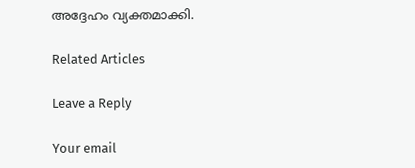അദ്ദേഹം വ്യക്തമാക്കി.

Related Articles

Leave a Reply

Your email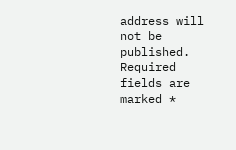address will not be published. Required fields are marked *